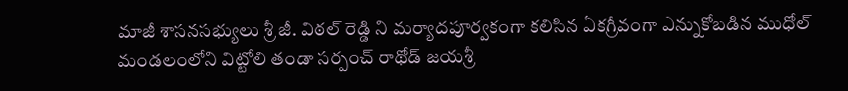మాజీ శాసనసభ్యులు శ్రీ జీ. విఠల్ రెడ్డి ని మర్యాదపూర్వకంగా కలిసిన ఏకగ్రీవంగా ఎన్నుకోబడిన ముధోల్ మండలంలోని విట్టోలి తండా సర్పంచ్ రాథోడ్ జయశ్రీ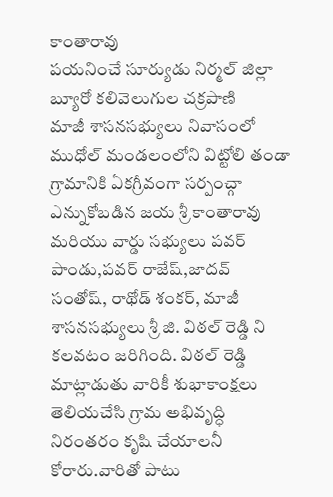కాంతారావు
పయనించే సూర్యుడు నిర్మల్ జిల్లా బ్యూరో కలివెలుగుల చక్రపాణి
మాజీ శాసనసభ్యులు నివాసంలో ముధోల్ మండలంలోని విట్టోలి తండా గ్రామానికి ఏకగ్రీవంగా సర్పంచ్గా ఎన్నుకోబడిన జయ శ్రీ కాంతారావు మరియు వార్డు సభ్యులు పవర్ పాండు,పవర్ రాజేష్,జాదవ్ సంతోష్, రాథోడ్ శంకర్, మాజీ శాసనసభ్యులు శ్రీ జి. విఠల్ రెడ్డి ని కలవటం జరిగింది. విఠల్ రెడ్డి మాట్లాడుతు వారికీ శుభాకాంక్షలు తెలియచేసి గ్రామ అభివృద్ధి నిరంతరం కృషి చేయాలనీ కోరారు.వారితో పాటు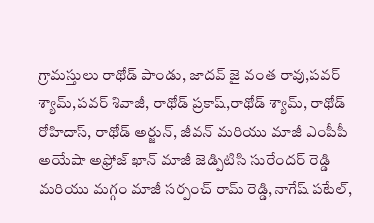గ్రామస్తులు రాథోడ్ పాండు, జాదవ్ జై వంత రావు,పవర్ శ్యామ్,పవర్ శివాజీ, రాథోడ్ ప్రకాష్,రాథోడ్ శ్యామ్, రాథోడ్ రోహిదాస్, రాథోడ్ అర్జున్, జీవన్ మరియు మాజీ ఎంపీపీ అయేషా అఫ్రోజ్ ఖాన్ మాజీ జెడ్పిటిసి సురేందర్ రెడ్డి మరియు మగ్గం మాజీ సర్పంచ్ రామ్ రెడ్డి,నాగేష్ పటేల్,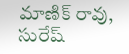మాణిక్ రావు, సురేష్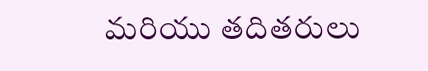మరియు తదితరులు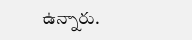ఉన్నారు.